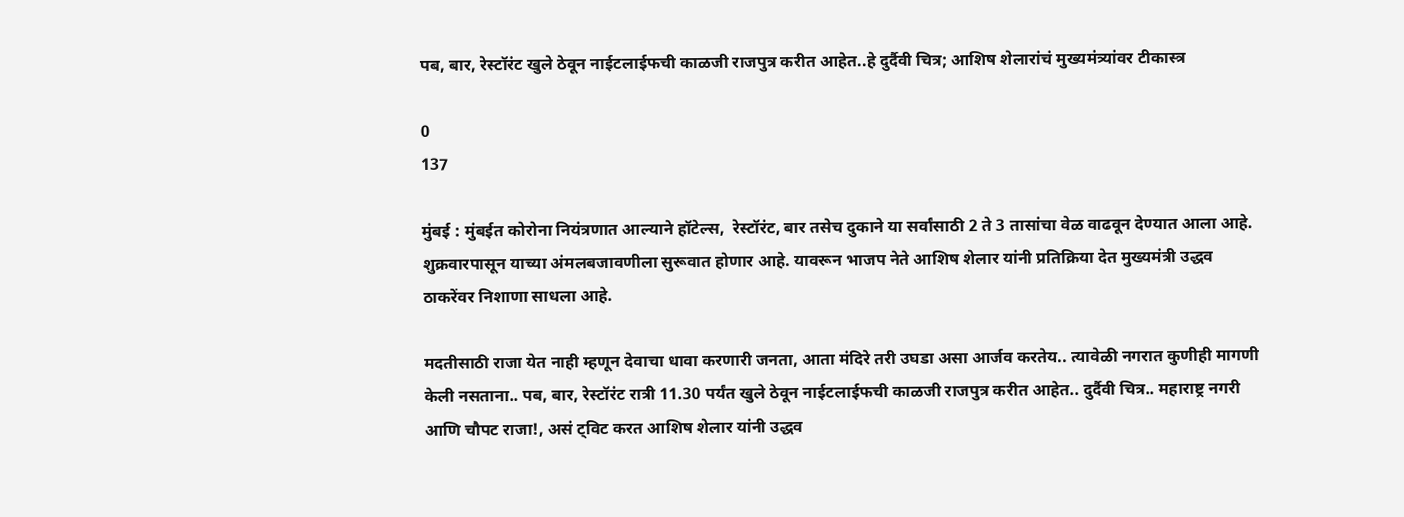पब, बार, रेस्टॉरंट खुले ठेवून नाईटलाईफची काळजी राजपुत्र करीत आहेत..हे दुर्दैवी चित्र; आशिष शेलारांचं मुख्यमंत्र्यांवर टीकास्त्र

0
137

मुंबई : मुंबईत कोरोना नियंत्रणात आल्याने हॉटेल्स,  रेस्टॉरंट, बार तसेच दुकाने या सर्वांसाठी 2 ते 3 तासांचा वेळ वाढवून देण्यात आला आहे. शुक्रवारपासून याच्या अंमलबजावणीला सुरूवात होणार आहे. यावरून भाजप नेते आशिष शेलार यांनी प्रतिक्रिया देत मुख्यमंत्री उद्धव ठाकरेंवर निशाणा साधला आहे.

मदतीसाठी राजा येत नाही म्हणून देवाचा धावा करणारी जनता, आता मंदिरे तरी उघडा असा आर्जव करतेय.. त्यावेळी नगरात कुणीही मागणी केली नसताना.. पब, बार, रेस्टॉरंट रात्री 11.30 पर्यंत खुले ठेवून नाईटलाईफची काळजी राजपुत्र करीत आहेत.. दुर्दैवी चित्र.. महाराष्ट्र नगरी आणि चौपट राजा!, असं ट्विट करत आशिष शेलार यांनी उद्धव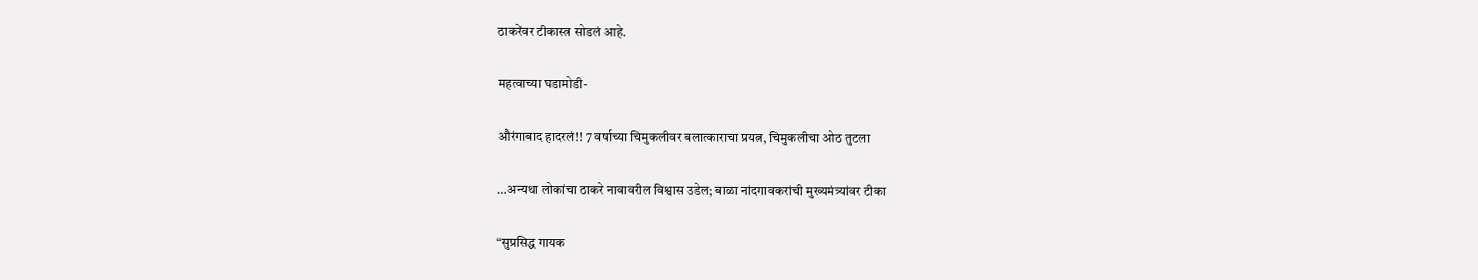ठाकरेंवर टीकास्त्र सोडलं आहे.

महत्वाच्या घडामोडी-

औरंगाबाद हादरलं!! 7 वर्षाच्या चिमुकलीवर बलात्काराचा प्रयत्न, चिमुकलीचा ओठ तुटला

…अन्यथा लोकांचा ठाकरे नावावरील विश्वास उडेल; बाळा नांदगावकरांची मुख्यमंत्र्यांवर टीका

“सुप्रसिद्ध गायक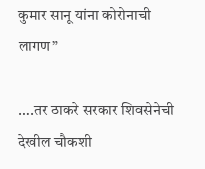कुमार सानू यांना कोरोनाची लागण”

….तर ठाकरे सरकार शिवसेनेची देखील चौकशी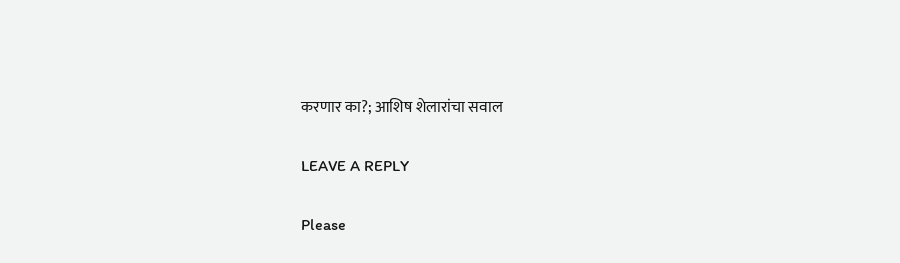करणार का?; आशिष शेलारांचा सवाल

LEAVE A REPLY

Please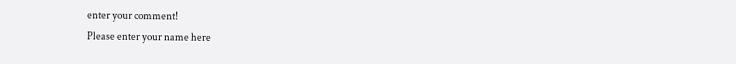enter your comment!
Please enter your name here